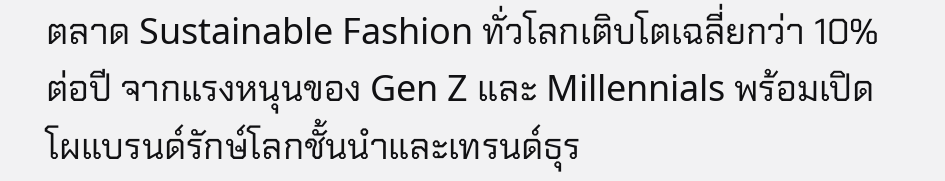ตลาด Sustainable Fashion ทั่วโลกเติบโตเฉลี่ยกว่า 10% ต่อปี จากแรงหนุนของ Gen Z และ Millennials พร้อมเปิดโผแบรนด์รักษ์โลกชั้นนำและเทรนด์ธุร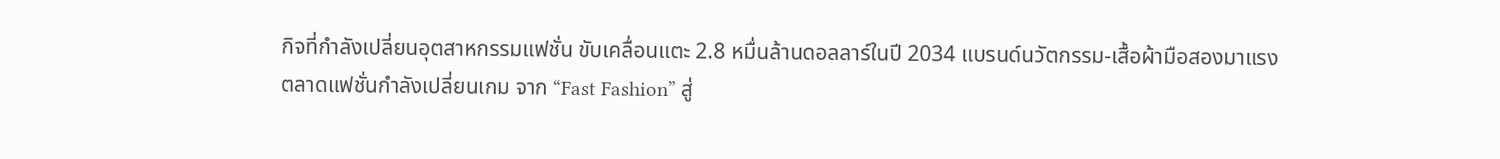กิจที่กำลังเปลี่ยนอุตสาหกรรมแฟชั่น ขับเคลื่อนแตะ 2.8 หมื่นล้านดอลลาร์ในปี 2034 แบรนด์นวัตกรรม-เสื้อผ้ามือสองมาแรง
ตลาดแฟชั่นกำลังเปลี่ยนเกม จาก “Fast Fashion” สู่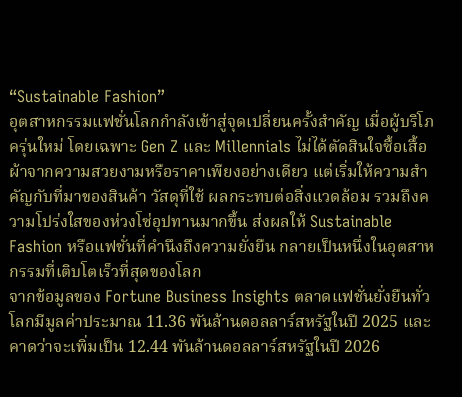“Sustainable Fashion”
อุตสาหกรรมแฟชั่นโลกกำลังเข้าสู่จุดเปลี่ยนครั้งสำคัญ เมื่อผู้บริโภครุ่นใหม่ โดยเฉพาะ Gen Z และ Millennials ไม่ได้ตัดสินใจซื้อเสื้อผ้าจากความสวยงามหรือราคาเพียงอย่างเดียว แต่เริ่มให้ความสำคัญกับที่มาของสินค้า วัสดุที่ใช้ ผลกระทบต่อสิ่งแวดล้อม รวมถึงความโปร่งใสของห่วงโซ่อุปทานมากขึ้น ส่งผลให้ Sustainable Fashion หรือแฟชั่นที่คำนึงถึงความยั่งยืน กลายเป็นหนึ่งในอุตสาหกรรมที่เติบโตเร็วที่สุดของโลก
จากข้อมูลของ Fortune Business Insights ตลาดแฟชั่นยั่งยืนทั่วโลกมีมูลค่าประมาณ 11.36 พันล้านดอลลาร์สหรัฐในปี 2025 และคาดว่าจะเพิ่มเป็น 12.44 พันล้านดอลลาร์สหรัฐในปี 2026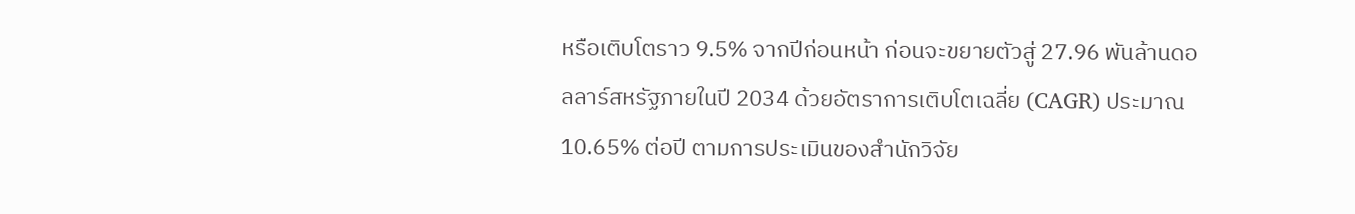หรือเติบโตราว 9.5% จากปีก่อนหน้า ก่อนจะขยายตัวสู่ 27.96 พันล้านดอลลาร์สหรัฐภายในปี 2034 ด้วยอัตราการเติบโตเฉลี่ย (CAGR) ประมาณ 10.65% ต่อปี ตามการประเมินของสำนักวิจัย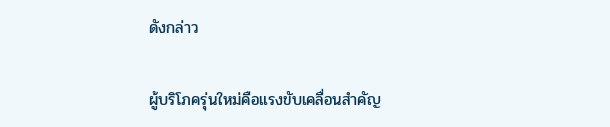ดังกล่าว

ผู้บริโภครุ่นใหม่คือแรงขับเคลื่อนสำคัญ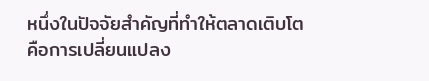หนึ่งในปัจจัยสำคัญที่ทำให้ตลาดเติบโต คือการเปลี่ยนแปลง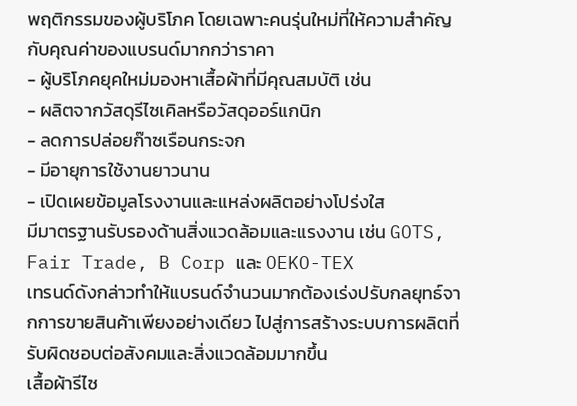พฤติกรรมของผู้บริโภค โดยเฉพาะคนรุ่นใหม่ที่ให้ความสำคัญกับคุณค่าของแบรนด์มากกว่าราคา
- ผู้บริโภคยุคใหม่มองหาเสื้อผ้าที่มีคุณสมบัติ เช่น
- ผลิตจากวัสดุรีไซเคิลหรือวัสดุออร์แกนิก
- ลดการปล่อยก๊าซเรือนกระจก
- มีอายุการใช้งานยาวนาน
- เปิดเผยข้อมูลโรงงานและแหล่งผลิตอย่างโปร่งใส
มีมาตรฐานรับรองด้านสิ่งแวดล้อมและแรงงาน เช่น GOTS, Fair Trade, B Corp และ OEKO-TEX
เทรนด์ดังกล่าวทำให้แบรนด์จำนวนมากต้องเร่งปรับกลยุทธ์จากการขายสินค้าเพียงอย่างเดียว ไปสู่การสร้างระบบการผลิตที่รับผิดชอบต่อสังคมและสิ่งแวดล้อมมากขึ้น
เสื้อผ้ารีไซ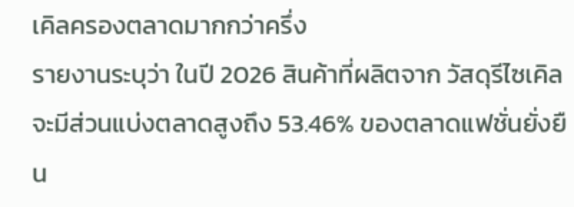เคิลครองตลาดมากกว่าครึ่ง
รายงานระบุว่า ในปี 2026 สินค้าที่ผลิตจาก วัสดุรีไซเคิล จะมีส่วนแบ่งตลาดสูงถึง 53.46% ของตลาดแฟชั่นยั่งยืน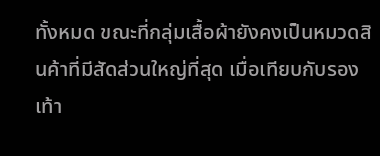ทั้งหมด ขณะที่กลุ่มเสื้อผ้ายังคงเป็นหมวดสินค้าที่มีสัดส่วนใหญ่ที่สุด เมื่อเทียบกับรองเท้า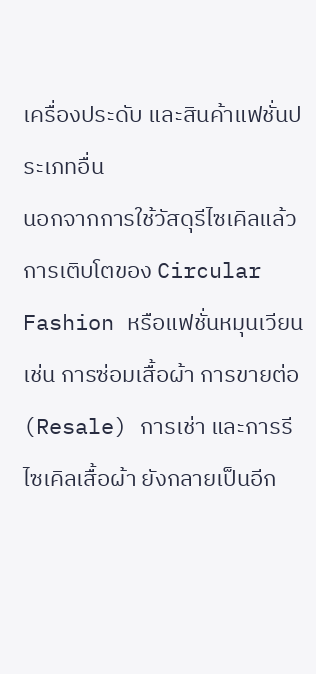เครื่องประดับ และสินค้าแฟชั่นประเภทอื่น
นอกจากการใช้วัสดุรีไซเคิลแล้ว การเติบโตของ Circular Fashion หรือแฟชั่นหมุนเวียน เช่น การซ่อมเสื้อผ้า การขายต่อ (Resale) การเช่า และการรีไซเคิลเสื้อผ้า ยังกลายเป็นอีก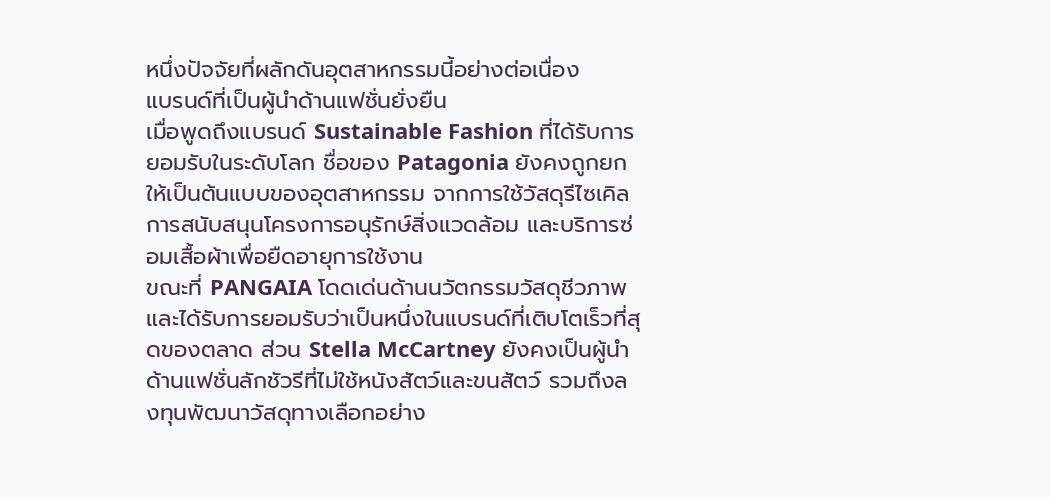หนึ่งปัจจัยที่ผลักดันอุตสาหกรรมนี้อย่างต่อเนื่อง
แบรนด์ที่เป็นผู้นำด้านแฟชั่นยั่งยืน
เมื่อพูดถึงแบรนด์ Sustainable Fashion ที่ได้รับการยอมรับในระดับโลก ชื่อของ Patagonia ยังคงถูกยกให้เป็นต้นแบบของอุตสาหกรรม จากการใช้วัสดุรีไซเคิล การสนับสนุนโครงการอนุรักษ์สิ่งแวดล้อม และบริการซ่อมเสื้อผ้าเพื่อยืดอายุการใช้งาน
ขณะที่ PANGAIA โดดเด่นด้านนวัตกรรมวัสดุชีวภาพ และได้รับการยอมรับว่าเป็นหนึ่งในแบรนด์ที่เติบโตเร็วที่สุดของตลาด ส่วน Stella McCartney ยังคงเป็นผู้นำด้านแฟชั่นลักชัวรีที่ไม่ใช้หนังสัตว์และขนสัตว์ รวมถึงลงทุนพัฒนาวัสดุทางเลือกอย่าง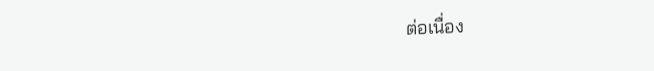ต่อเนื่อง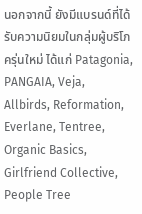นอกจากนี้ ยังมีแบรนด์ที่ได้รับความนิยมในกลุ่มผู้บริโภครุ่นใหม่ ได้แก่ Patagonia, PANGAIA, Veja, Allbirds, Reformation, Everlane, Tentree, Organic Basics, Girlfriend Collective, People Tree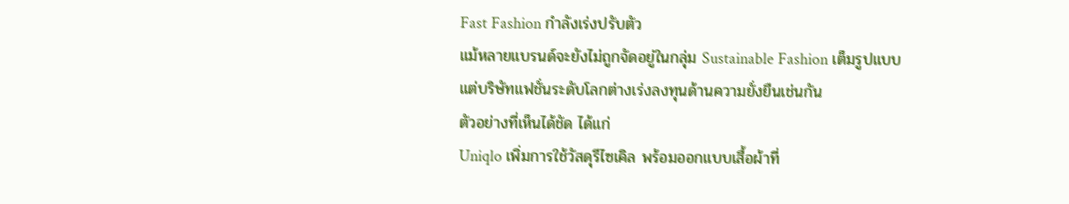Fast Fashion กำลังเร่งปรับตัว
แม้หลายแบรนด์จะยังไม่ถูกจัดอยู่ในกลุ่ม Sustainable Fashion เต็มรูปแบบ แต่บริษัทแฟชั่นระดับโลกต่างเร่งลงทุนด้านความยั่งยืนเช่นกัน
ตัวอย่างที่เห็นได้ชัด ได้แก่
Uniqlo เพิ่มการใช้วัสดุรีไซเคิล พร้อมออกแบบเสื้อผ้าที่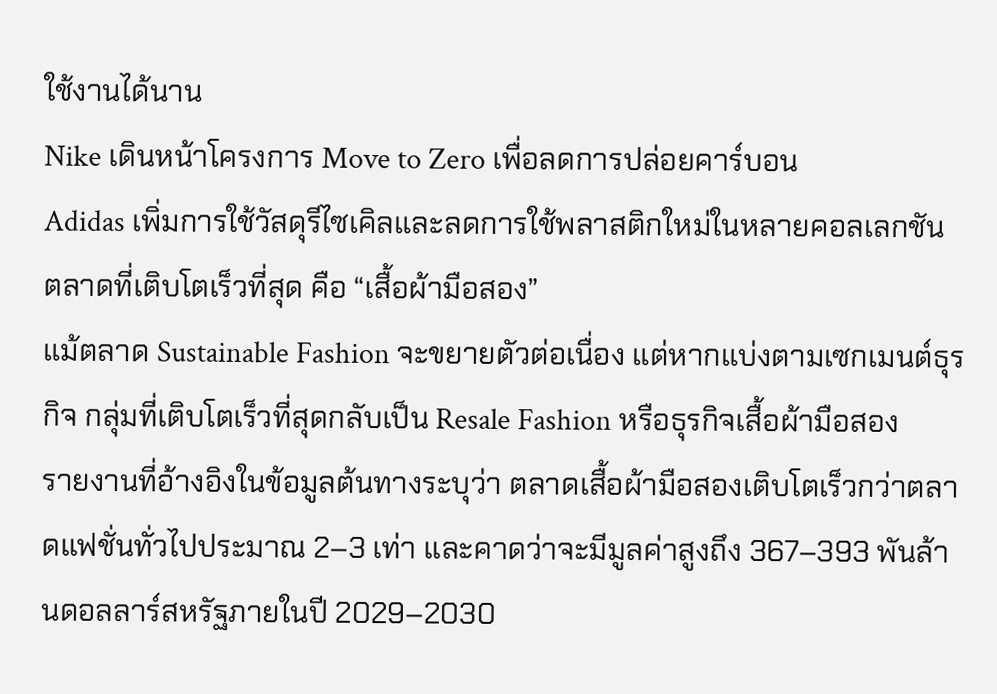ใช้งานได้นาน
Nike เดินหน้าโครงการ Move to Zero เพื่อลดการปล่อยคาร์บอน
Adidas เพิ่มการใช้วัสดุรีไซเคิลและลดการใช้พลาสติกใหม่ในหลายคอลเลกชัน
ตลาดที่เติบโตเร็วที่สุด คือ “เสื้อผ้ามือสอง”
แม้ตลาด Sustainable Fashion จะขยายตัวต่อเนื่อง แต่หากแบ่งตามเซกเมนต์ธุรกิจ กลุ่มที่เติบโตเร็วที่สุดกลับเป็น Resale Fashion หรือธุรกิจเสื้อผ้ามือสอง
รายงานที่อ้างอิงในข้อมูลต้นทางระบุว่า ตลาดเสื้อผ้ามือสองเติบโตเร็วกว่าตลาดแฟชั่นทั่วไปประมาณ 2–3 เท่า และคาดว่าจะมีมูลค่าสูงถึง 367–393 พันล้านดอลลาร์สหรัฐภายในปี 2029–2030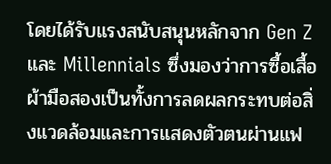โดยได้รับแรงสนับสนุนหลักจาก Gen Z และ Millennials ซึ่งมองว่าการซื้อเสื้อผ้ามือสองเป็นทั้งการลดผลกระทบต่อสิ่งแวดล้อมและการแสดงตัวตนผ่านแฟ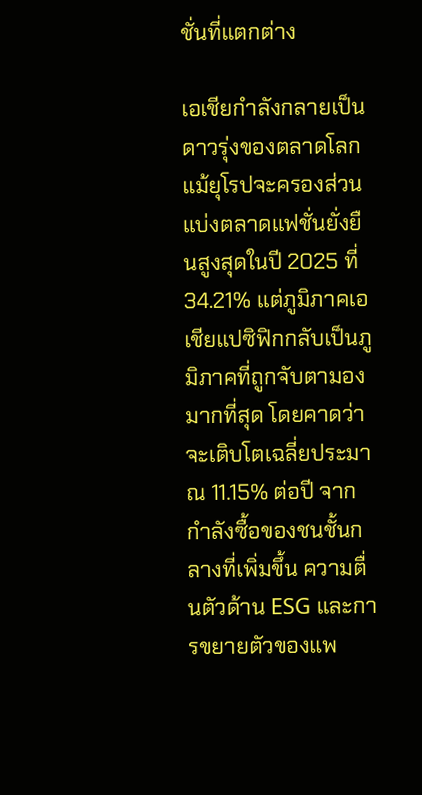ชั่นที่แตกต่าง

เอเชียกำลังกลายเป็นดาวรุ่งของตลาดโลก
แม้ยุโรปจะครองส่วนแบ่งตลาดแฟชั่นยั่งยืนสูงสุดในปี 2025 ที่ 34.21% แต่ภูมิภาคเอเชียแปซิฟิกกลับเป็นภูมิภาคที่ถูกจับตามองมากที่สุด โดยคาดว่าจะเติบโตเฉลี่ยประมาณ 11.15% ต่อปี จากกำลังซื้อของชนชั้นกลางที่เพิ่มขึ้น ความตื่นตัวด้าน ESG และการขยายตัวของแพ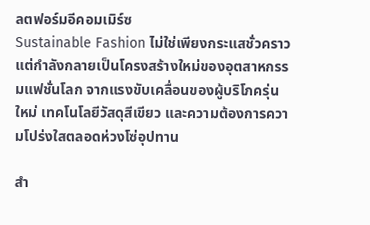ลตฟอร์มอีคอมเมิร์ซ
Sustainable Fashion ไม่ใช่เพียงกระแสชั่วคราว แต่กำลังกลายเป็นโครงสร้างใหม่ของอุตสาหกรรมแฟชั่นโลก จากแรงขับเคลื่อนของผู้บริโภครุ่นใหม่ เทคโนโลยีวัสดุสีเขียว และความต้องการความโปร่งใสตลอดห่วงโซ่อุปทาน

สำ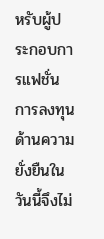หรับผู้ประกอบการแฟชั่น การลงทุนด้านความยั่งยืนในวันนี้จึงไม่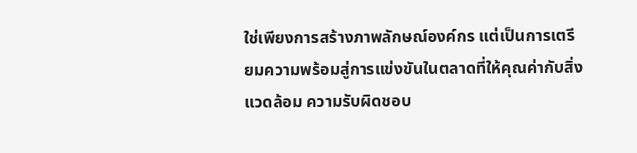ใช่เพียงการสร้างภาพลักษณ์องค์กร แต่เป็นการเตรียมความพร้อมสู่การแข่งขันในตลาดที่ให้คุณค่ากับสิ่งแวดล้อม ความรับผิดชอบ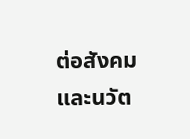ต่อสังคม และนวัต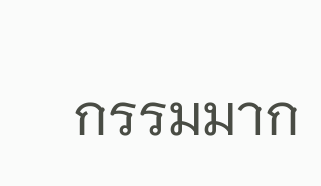กรรมมาก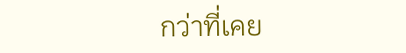กว่าที่เคย